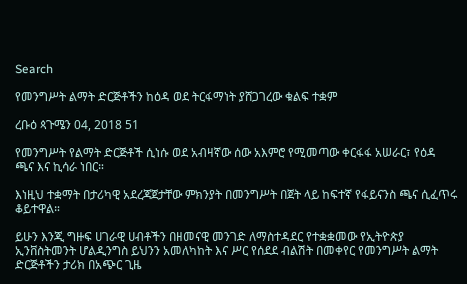Search

የመንግሥት ልማት ድርጅቶችን ከዕዳ ወደ ትርፋማነት ያሸጋገረው ቁልፍ ተቋም

ረቡዕ ጳጉሜን 04, 2018 51

የመንግሥት የልማት ድርጅቶች ሲነሱ ወደ አብዛኛው ሰው አእምሮ የሚመጣው ቀርፋፋ አሠራር፣ የዕዳ ጫና እና ኪሳራ ነበር።

እነዚህ ተቋማት በታሪካዊ አደረጃጀታቸው ምክንያት በመንግሥት በጀት ላይ ከፍተኛ የፋይናንስ ጫና ሲፈጥሩ ቆይተዋል።

ይሁን እንጂ ግዙፍ ሀገራዊ ሀብቶችን በዘመናዊ መንገድ ለማስተዳደር የተቋቋመው የኢትዮጵያ ኢንቨስትመንት ሆልዲንግስ ይህንን አመለካከት እና ሥር የሰደደ ብልሽት በመቀየር የመንግሥት ልማት ድርጅቶችን ታሪክ በአጭር ጊዜ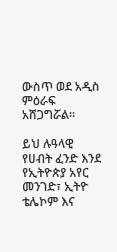ውስጥ ወደ አዲስ ምዕራፍ አሸጋግሯል።

ይህ ሉዓላዊ የሀብት ፈንድ እንደ የኢትዮጵያ አየር መንገድ፣ ኢትዮ ቴሌኮም እና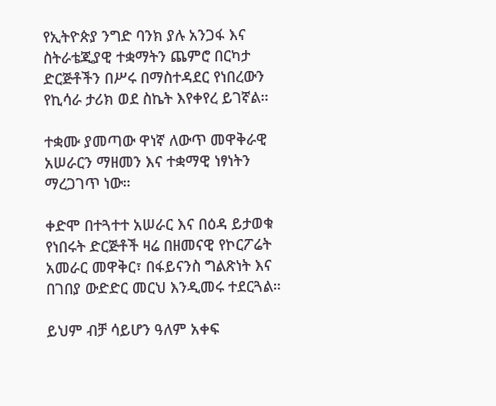የኢትዮጵያ ንግድ ባንክ ያሉ አንጋፋ እና ስትራቴጂያዊ ተቋማትን ጨምሮ በርካታ ድርጅቶችን በሥሩ በማስተዳደር የነበረውን የኪሳራ ታሪክ ወደ ስኬት እየቀየረ ይገኛል።

ተቋሙ ያመጣው ዋነኛ ለውጥ መዋቅራዊ አሠራርን ማዘመን እና ተቋማዊ ነፃነትን ማረጋገጥ ነው።

ቀድሞ በተጓተተ አሠራር እና በዕዳ ይታወቁ የነበሩት ድርጅቶች ዛሬ በዘመናዊ የኮርፖሬት አመራር መዋቅር፣ በፋይናንስ ግልጽነት እና በገበያ ውድድር መርህ እንዲመሩ ተደርጓል።

ይህም ብቻ ሳይሆን ዓለም አቀፍ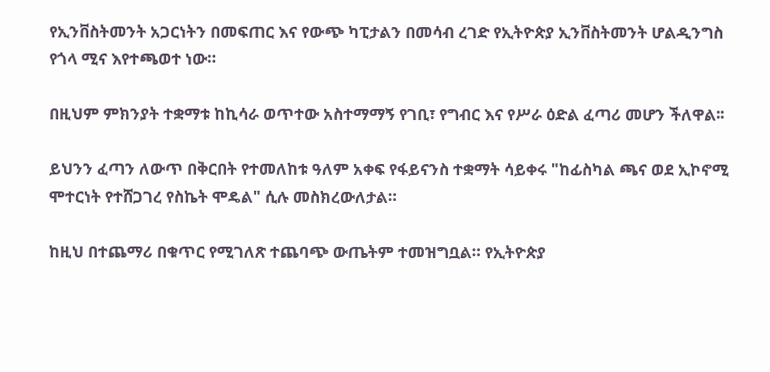የኢንቨስትመንት አጋርነትን በመፍጠር እና የውጭ ካፒታልን በመሳብ ረገድ የኢትዮጵያ ኢንቨስትመንት ሆልዲንግስ የጎላ ሚና እየተጫወተ ነው።

በዚህም ምክንያት ተቋማቱ ከኪሳራ ወጥተው አስተማማኝ የገቢ፣ የግብር እና የሥራ ዕድል ፈጣሪ መሆን ችለዋል፡፡

ይህንን ፈጣን ለውጥ በቅርበት የተመለከቱ ዓለም አቀፍ የፋይናንስ ተቋማት ሳይቀሩ "ከፊስካል ጫና ወደ ኢኮኖሚ ሞተርነት የተሸጋገረ የስኬት ሞዴል" ሲሉ መስክረውለታል።

ከዚህ በተጨማሪ በቁጥር የሚገለጽ ተጨባጭ ውጤትም ተመዝግቧል። የኢትዮጵያ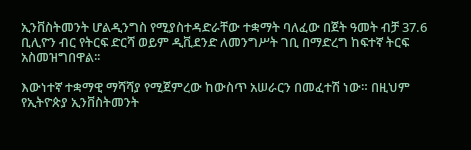ኢንቨስትመንት ሆልዲንግስ የሚያስተዳድራቸው ተቋማት ባለፈው በጀት ዓመት ብቻ 37.6 ቢሊዮን ብር የትርፍ ድርሻ ወይም ዲቪደንድ ለመንግሥት ገቢ በማድረግ ከፍተኛ ትርፍ አስመዝግበዋል፡፡

እውነተኛ ተቋማዊ ማሻሻያ የሚጀምረው ከውስጥ አሠራርን በመፈተሽ ነው። በዚህም የኢትዮጵያ ኢንቨስትመንት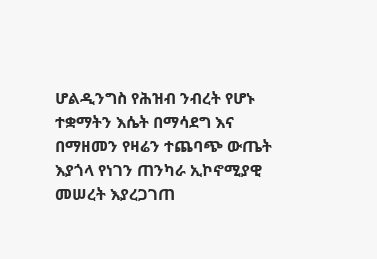ሆልዲንግስ የሕዝብ ንብረት የሆኑ ተቋማትን እሴት በማሳደግ እና በማዘመን የዛሬን ተጨባጭ ውጤት እያጎላ የነገን ጠንካራ ኢኮኖሚያዊ መሠረት እያረጋገጠ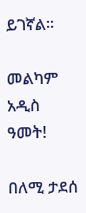ይገኛል።

መልካም አዲስ ዓመት!

በለሚ ታደሰ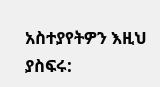አስተያየትዎን እዚህ ያስፍሩ: